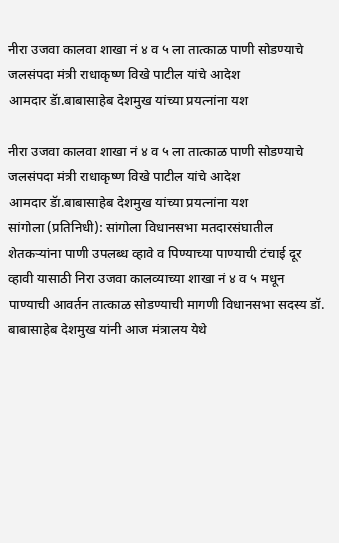नीरा उजवा कालवा शाखा नं ४ व ५ ला तात्काळ पाणी सोडण्याचे जलसंपदा मंत्री राधाकृष्ण विखे पाटील यांचे आदेश
आमदार डॅा.बाबासाहेब देशमुख यांच्या प्रयत्नांना यश

नीरा उजवा कालवा शाखा नं ४ व ५ ला तात्काळ पाणी सोडण्याचे जलसंपदा मंत्री राधाकृष्ण विखे पाटील यांचे आदेश
आमदार डॅा.बाबासाहेब देशमुख यांच्या प्रयत्नांना यश
सांगोला (प्रतिनिधी): सांगोला विधानसभा मतदारसंघातील शेतकऱ्यांना पाणी उपलब्ध व्हावे व पिण्याच्या पाण्याची टंचाई दूर व्हावी यासाठी निरा उजवा कालव्याच्या शाखा नं ४ व ५ मधून पाण्याची आवर्तन तात्काळ सोडण्याची मागणी विधानसभा सदस्य डॉ. बाबासाहेब देशमुख यांनी आज मंत्रालय येथे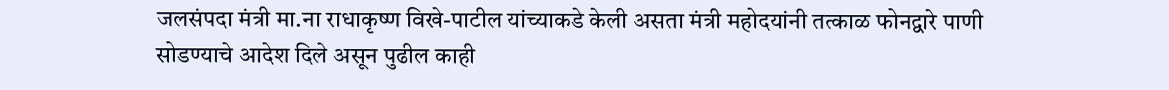जलसंपदा मंत्री मा.ना राधाकृष्ण विखे-पाटील यांच्याकडे केली असता मंत्री महोदयांनी तत्काळ फोनद्वारे पाणी सोडण्याचे आदेश दिले असून पुढील काही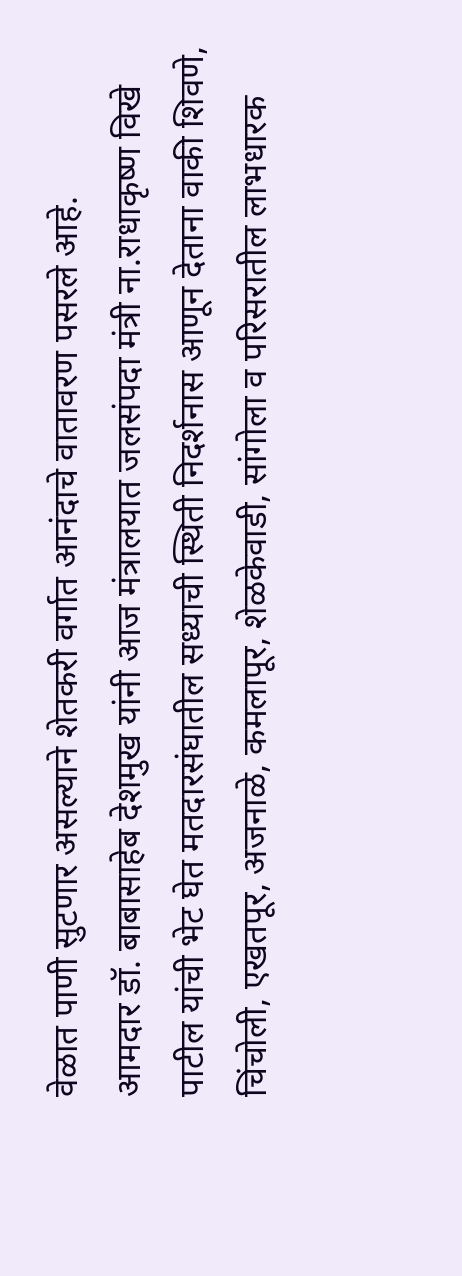वेळात पाणी सुटणार असल्याने शेतकरी वर्गात आनंदाचे वातावरण पसरले आहे.
आमदार डॉ. बाबासाहेब देशमुख यांनी आज मंत्रालयात जलसंपदा मंत्री ना.राधाकृष्ण विखे पाटील यांची भेट घेत मतदारसंघातील सध्याची स्थिती निदर्शनास आणून देताना वाकी शिवणे, चिंचोली, एखतपूर, अजनाळे, कमलापूर, शेळकेवाडी, सांगोला व परिसरातील लाभधारक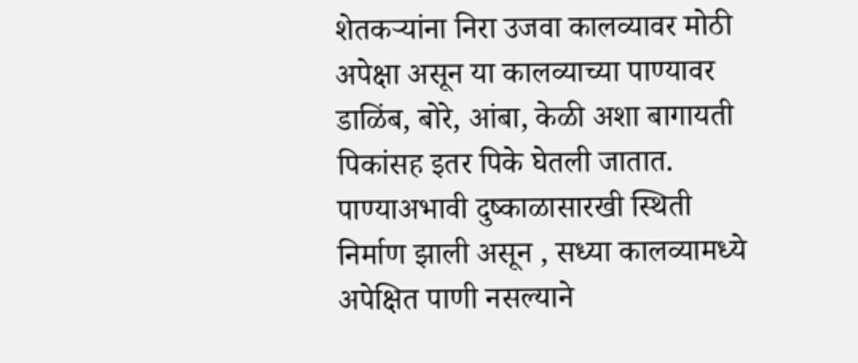शेतकऱ्यांना निरा उजवा कालव्यावर मोठी अपेक्षा असून या कालव्याच्या पाण्यावर डाळिंब, बोरे, आंबा, केळी अशा बागायती पिकांसह इतर पिके घेतली जातात. पाण्याअभावी दुष्काळासारखी स्थिती निर्माण झाली असून , सध्या कालव्यामध्ये अपेक्षित पाणी नसल्याने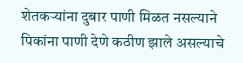शेतकऱ्यांना दुबार पाणी मिळत नसल्याने पिकांना पाणी देणे कठीण झाले असल्याचे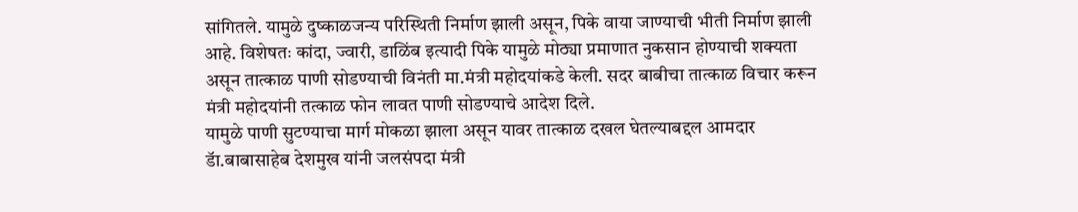सांगितले. यामुळे दुष्काळजन्य परिस्थिती निर्माण झाली असून, पिके वाया जाण्याची भीती निर्माण झाली आहे. विशेषतः कांदा, ज्वारी, डाळिंब इत्यादी पिके यामुळे मोठ्या प्रमाणात नुकसान होण्याची शक्यता असून तात्काळ पाणी सोडण्याची विनंती मा.मंत्री महोदयांकडे केली. सदर बाबीचा तात्काळ विचार करून मंत्री महोदयांनी तत्काळ फोन लावत पाणी सोडण्याचे आदेश दिले.
यामुळे पाणी सुटण्याचा मार्ग मोकळा झाला असून यावर तात्काळ दखल घेतल्याबद्दल आमदार डॅा.बाबासाहेब देशमुख यांनी जलसंपदा मंत्री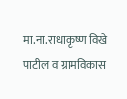मा.ना.राधाकृष्ण विखे पाटील व ग्रामविकास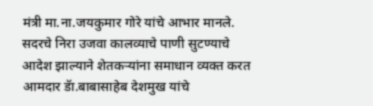मंत्री मा.ना.जयकुमार गोरे यांचे आभार मानले. सदरचे निरा उजवा कालव्याचे पाणी सुटण्याचे आदेश झाल्याने शेतकऱ्यांना समाधान व्यक्त करत आमदार डॅा.बाबासाहेब देशमुख यांचे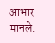आभार मानले.